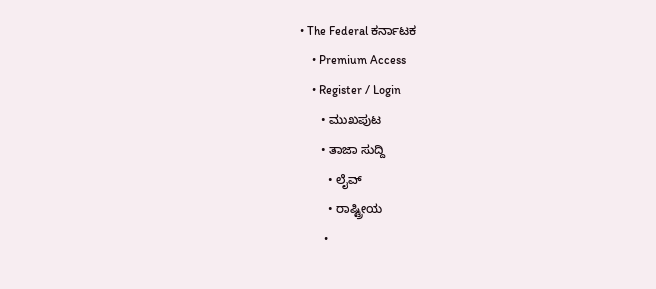• The Federal ಕರ್ನಾಟಕ
    • Premium Access
    • Register / Login
      • ಮುಖಪುಟ
      • ತಾಜಾ ಸುದ್ದಿ
        • ಲೈವ್‌
        • ರಾಷ್ಟ್ರೀಯ
        •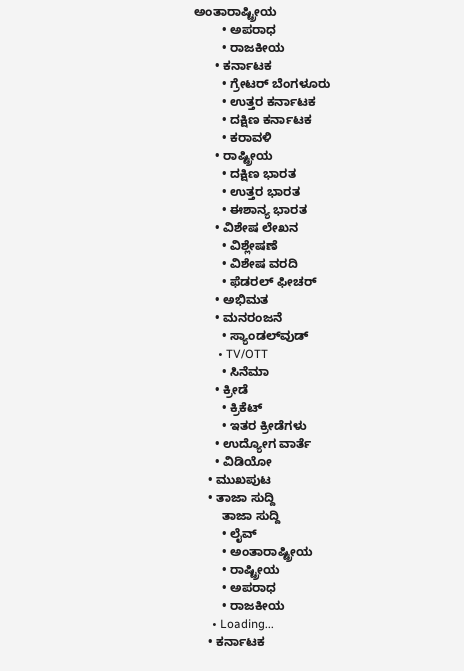ಅಂತಾರಾಷ್ಟ್ರೀಯ
        • ಅಪರಾಧ
        • ರಾಜಕೀಯ
      • ಕರ್ನಾಟಕ
        • ಗ್ರೇಟರ್ ಬೆಂಗಳೂರು
        • ಉತ್ತರ ಕರ್ನಾಟಕ
        • ದಕ್ಷಿಣ ಕರ್ನಾಟಕ
        • ಕರಾವಳಿ
      • ರಾಷ್ಟ್ರೀಯ
        • ದಕ್ಷಿಣ ಭಾರತ
        • ಉತ್ತರ ಭಾರತ
        • ಈಶಾನ್ಯ ಭಾರತ
      • ವಿಶೇಷ ಲೇಖನ
        • ವಿಶ್ಲೇಷಣೆ
        • ವಿಶೇಷ ವರದಿ
        • ಫೆಡರಲ್ ಫೀಚರ್
      • ಅಭಿಮತ
      • ಮನರಂಜನೆ
        • ಸ್ಯಾಂಡಲ್‌ವುಡ್
        • TV/OTT
        • ಸಿನೆಮಾ
      • ಕ್ರೀಡೆ
        • ಕ್ರಿಕೆಟ್
        • ಇತರ ಕ್ರೀಡೆಗಳು
      • ಉದ್ಯೋಗ ವಾರ್ತೆ
      • ವಿಡಿಯೋ
    • ಮುಖಪುಟ
    • ತಾಜಾ ಸುದ್ದಿ
        ತಾಜಾ ಸುದ್ದಿ
        • ಲೈವ್‌
        • ಅಂತಾರಾಷ್ಟ್ರೀಯ
        • ರಾಷ್ಟ್ರೀಯ
        • ಅಪರಾಧ
        • ರಾಜಕೀಯ
      • Loading...
    • ಕರ್ನಾಟಕ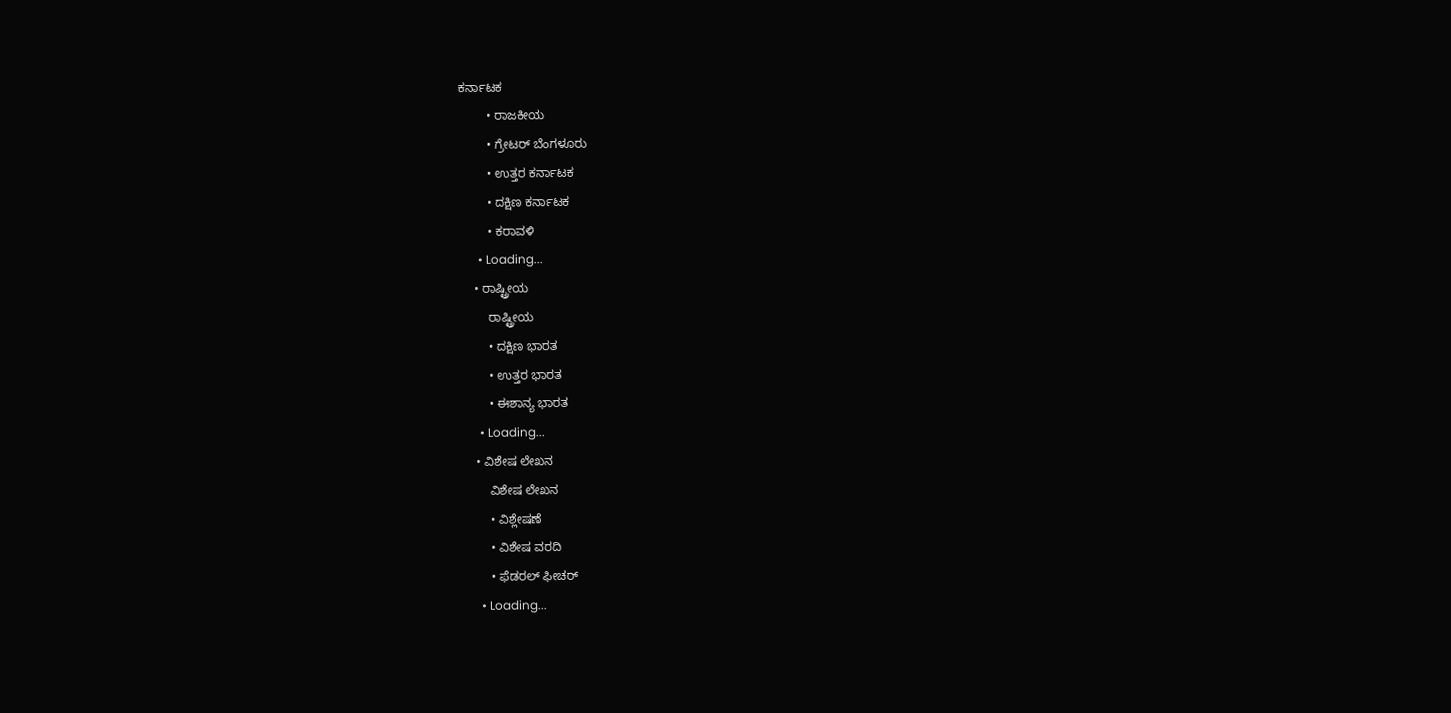ಕರ್ನಾಟಕ
        • ರಾಜಕೀಯ
        • ಗ್ರೇಟರ್ ಬೆಂಗಳೂರು
        • ಉತ್ತರ ಕರ್ನಾಟಕ
        • ದಕ್ಷಿಣ ಕರ್ನಾಟಕ
        • ಕರಾವಳಿ
      • Loading...
    • ರಾಷ್ಟ್ರೀಯ
        ರಾಷ್ಟ್ರೀಯ
        • ದಕ್ಷಿಣ ಭಾರತ
        • ಉತ್ತರ ಭಾರತ
        • ಈಶಾನ್ಯ ಭಾರತ
      • Loading...
    • ವಿಶೇಷ ಲೇಖನ
        ವಿಶೇಷ ಲೇಖನ
        • ವಿಶ್ಲೇಷಣೆ
        • ವಿಶೇಷ ವರದಿ
        • ಫೆಡರಲ್ ಫೀಚರ್
      • Loading...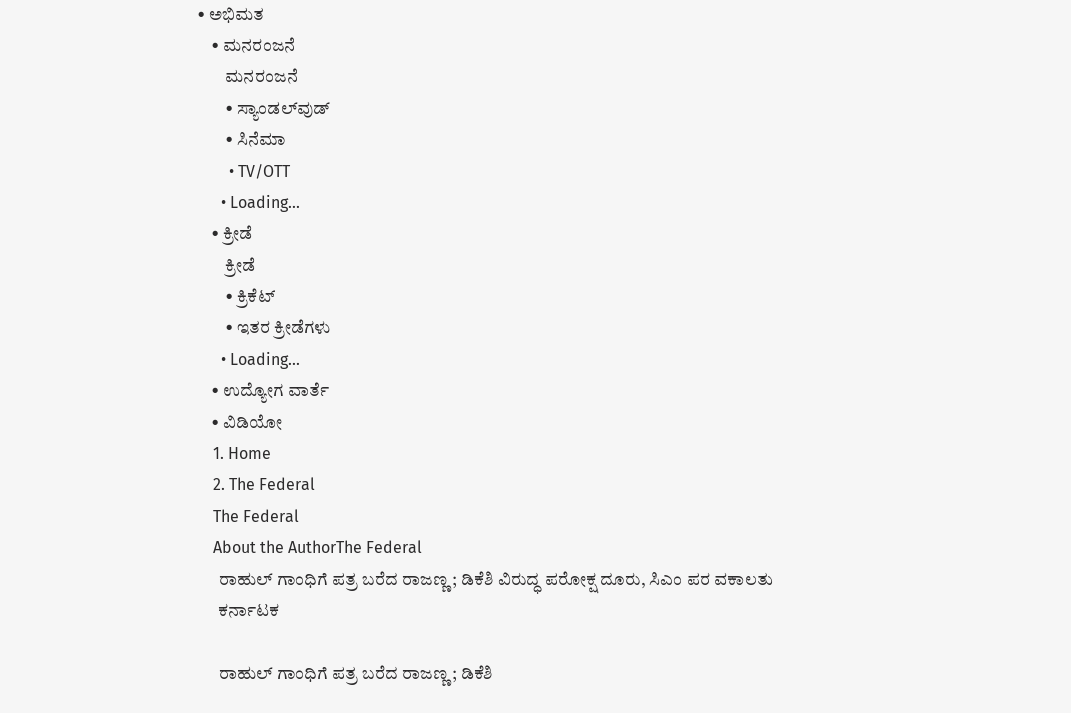• ಅಭಿಮತ
    • ಮನರಂಜನೆ
        ಮನರಂಜನೆ
        • ಸ್ಯಾಂಡಲ್‌ವುಡ್
        • ಸಿನೆಮಾ
        • TV/OTT
      • Loading...
    • ಕ್ರೀಡೆ
        ಕ್ರೀಡೆ
        • ಕ್ರಿಕೆಟ್
        • ಇತರ ಕ್ರೀಡೆಗಳು
      • Loading...
    • ಉದ್ಯೋಗ ವಾರ್ತೆ
    • ವಿಡಿಯೋ
    1. Home
    2. The Federal
    The Federal
    About the AuthorThe Federal
      ರಾಹುಲ್‌ ಗಾಂಧಿಗೆ ಪತ್ರ ಬರೆದ ರಾಜಣ್ಣ; ಡಿಕೆಶಿ ವಿರುದ್ಧ ಪರೋಕ್ಷ ದೂರು, ಸಿಎಂ ಪರ ವಕಾಲತು
      ಕರ್ನಾಟಕ

      ರಾಹುಲ್‌ ಗಾಂಧಿಗೆ ಪತ್ರ ಬರೆದ ರಾಜಣ್ಣ; ಡಿಕೆಶಿ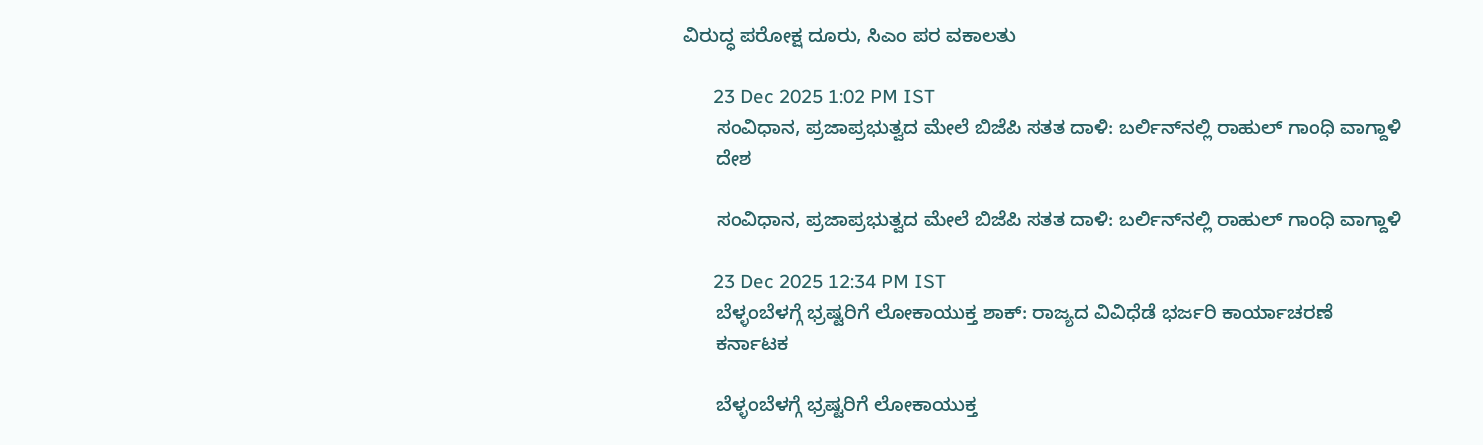ವಿರುದ್ಧ ಪರೋಕ್ಷ ದೂರು, ಸಿಎಂ ಪರ ವಕಾಲತು

      23 Dec 2025 1:02 PM IST
      ಸಂವಿಧಾನ, ಪ್ರಜಾಪ್ರಭುತ್ವದ ಮೇಲೆ ಬಿಜೆಪಿ ಸತತ ದಾಳಿ: ಬರ್ಲಿನ್‌ನಲ್ಲಿ ರಾಹುಲ್ ಗಾಂಧಿ ವಾಗ್ದಾಳಿ
      ದೇಶ

      ಸಂವಿಧಾನ, ಪ್ರಜಾಪ್ರಭುತ್ವದ ಮೇಲೆ ಬಿಜೆಪಿ ಸತತ ದಾಳಿ: ಬರ್ಲಿನ್‌ನಲ್ಲಿ ರಾಹುಲ್ ಗಾಂಧಿ ವಾಗ್ದಾಳಿ

      23 Dec 2025 12:34 PM IST
      ಬೆಳ್ಳಂಬೆಳಗ್ಗೆ ಭ್ರಷ್ಟರಿಗೆ ಲೋಕಾಯುಕ್ತ ಶಾಕ್: ರಾಜ್ಯದ ವಿವಿಧೆಡೆ ಭರ್ಜರಿ ಕಾರ್ಯಾಚರಣೆ
      ಕರ್ನಾಟಕ

      ಬೆಳ್ಳಂಬೆಳಗ್ಗೆ ಭ್ರಷ್ಟರಿಗೆ ಲೋಕಾಯುಕ್ತ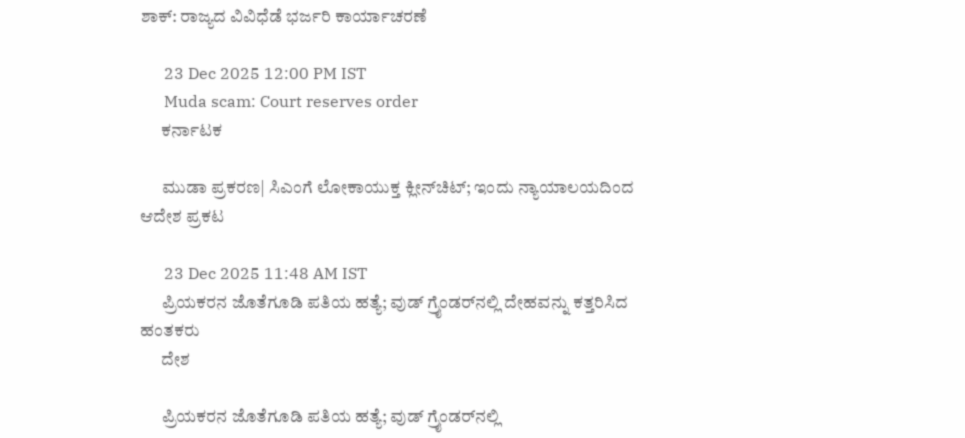ಶಾಕ್: ರಾಜ್ಯದ ವಿವಿಧೆಡೆ ಭರ್ಜರಿ ಕಾರ್ಯಾಚರಣೆ

      23 Dec 2025 12:00 PM IST
      Muda scam: Court reserves order
      ಕರ್ನಾಟಕ

      ಮುಡಾ ಪ್ರಕರಣ| ಸಿಎಂಗೆ ಲೋಕಾಯುಕ್ತ ಕ್ಲೀನ್‌ಚಿಟ್; ಇಂದು ನ್ಯಾಯಾಲಯದಿಂದ ಆದೇಶ ಪ್ರಕಟ

      23 Dec 2025 11:48 AM IST
      ಪ್ರಿಯಕರನ ಜೊತೆಗೂಡಿ ಪತಿಯ ಹತ್ಯೆ; ವುಡ್ ಗ್ರೈಂಡರ್‌ನಲ್ಲಿ ದೇಹವನ್ನು ಕತ್ತರಿಸಿದ ಹಂತಕರು
      ದೇಶ

      ಪ್ರಿಯಕರನ ಜೊತೆಗೂಡಿ ಪತಿಯ ಹತ್ಯೆ; ವುಡ್ ಗ್ರೈಂಡರ್‌ನಲ್ಲಿ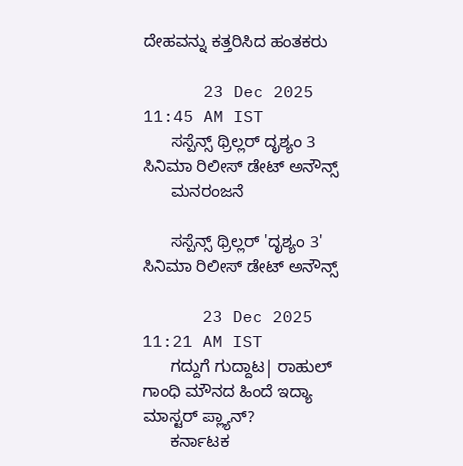ದೇಹವನ್ನು ಕತ್ತರಿಸಿದ ಹಂತಕರು

      23 Dec 2025 11:45 AM IST
      ಸಸ್ಪೆನ್ಸ್‌ ಥ್ರಿಲ್ಲರ್‌ ದೃಶ್ಯಂ 3 ಸಿನಿಮಾ ರಿಲೀಸ್‌ ಡೇಟ್‌ ಅನೌನ್ಸ್‌
      ಮನರಂಜನೆ

      ಸಸ್ಪೆನ್ಸ್‌ ಥ್ರಿಲ್ಲರ್‌ 'ದೃಶ್ಯಂ 3' ಸಿನಿಮಾ ರಿಲೀಸ್‌ ಡೇಟ್‌ ಅನೌನ್ಸ್‌

      23 Dec 2025 11:21 AM IST
      ಗದ್ದುಗೆ ಗುದ್ದಾಟ| ರಾಹುಲ್ ಗಾಂಧಿ ಮೌನದ ಹಿಂದೆ ಇದ್ಯಾ ಮಾಸ್ಟರ್ ಪ್ಲ್ಯಾನ್‌?
      ಕರ್ನಾಟಕ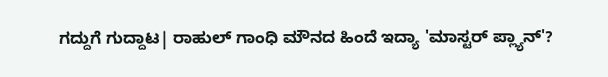ಗದ್ದುಗೆ ಗುದ್ದಾಟ| ರಾಹುಲ್ ಗಾಂಧಿ ಮೌನದ ಹಿಂದೆ ಇದ್ಯಾ 'ಮಾಸ್ಟರ್ ಪ್ಲ್ಯಾನ್‌'?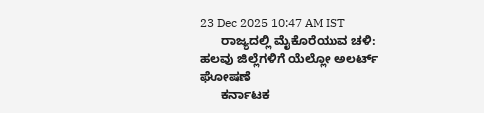23 Dec 2025 10:47 AM IST
      ರಾಜ್ಯದಲ್ಲಿ ಮೈಕೊರೆಯುವ ಚಳಿ: ಹಲವು ಜಿಲ್ಲೆಗಳಿಗೆ ಯೆಲ್ಲೋ ಅಲರ್ಟ್ ಘೋಷಣೆ
      ಕರ್ನಾಟಕ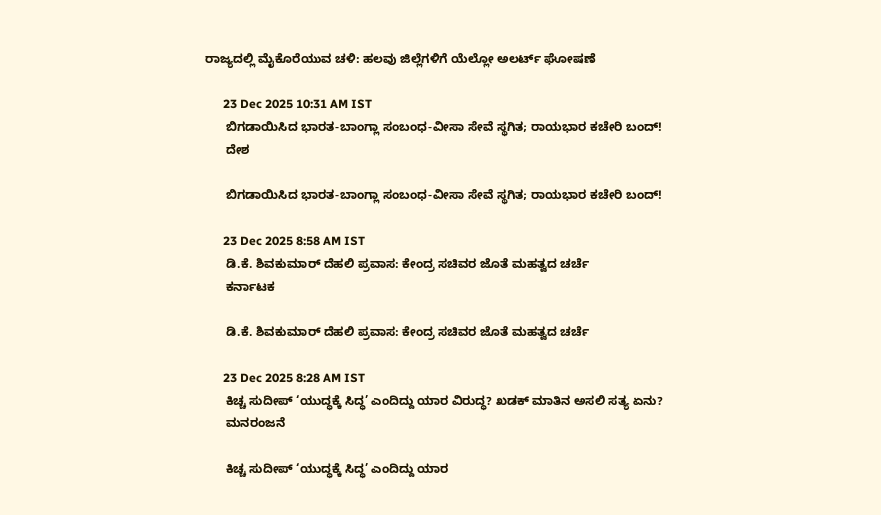ರಾಜ್ಯದಲ್ಲಿ ಮೈಕೊರೆಯುವ ಚಳಿ: ಹಲವು ಜಿಲ್ಲೆಗಳಿಗೆ ಯೆಲ್ಲೋ ಅಲರ್ಟ್ ಘೋಷಣೆ

      23 Dec 2025 10:31 AM IST
      ಬಿಗಡಾಯಿಸಿದ ಭಾರತ-ಬಾಂಗ್ಲಾ ಸಂಬಂಧ-ವೀಸಾ ಸೇವೆ ಸ್ಥಗಿತ; ರಾಯಭಾರ ಕಚೇರಿ ಬಂದ್!
      ದೇಶ

      ಬಿಗಡಾಯಿಸಿದ ಭಾರತ-ಬಾಂಗ್ಲಾ ಸಂಬಂಧ-ವೀಸಾ ಸೇವೆ ಸ್ಥಗಿತ; ರಾಯಭಾರ ಕಚೇರಿ ಬಂದ್!

      23 Dec 2025 8:58 AM IST
      ಡಿ.ಕೆ. ಶಿವಕುಮಾರ್ ದೆಹಲಿ ಪ್ರವಾಸ: ಕೇಂದ್ರ ಸಚಿವರ ಜೊತೆ ಮಹತ್ವದ ಚರ್ಚೆ
      ಕರ್ನಾಟಕ

      ಡಿ.ಕೆ. ಶಿವಕುಮಾರ್ ದೆಹಲಿ ಪ್ರವಾಸ: ಕೇಂದ್ರ ಸಚಿವರ ಜೊತೆ ಮಹತ್ವದ ಚರ್ಚೆ

      23 Dec 2025 8:28 AM IST
      ಕಿಚ್ಚ ಸುದೀಪ್ ‘ಯುದ್ಧಕ್ಕೆ ಸಿದ್ಧ’ ಎಂದಿದ್ದು ಯಾರ ವಿರುದ್ಧ? ಖಡಕ್ ಮಾತಿನ ಅಸಲಿ ಸತ್ಯ ಏನು?
      ಮನರಂಜನೆ

      ಕಿಚ್ಚ ಸುದೀಪ್ ‘ಯುದ್ಧಕ್ಕೆ ಸಿದ್ಧ’ ಎಂದಿದ್ದು ಯಾರ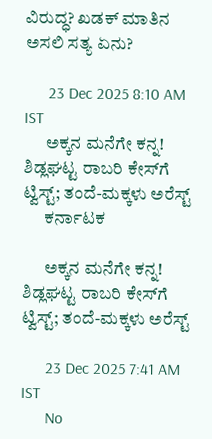ವಿರುದ್ಧ? ಖಡಕ್ ಮಾತಿನ ಅಸಲಿ ಸತ್ಯ ಏನು?

      23 Dec 2025 8:10 AM IST
      ಅಕ್ಕನ ಮನೆಗೇ ಕನ್ನ! ಶಿಡ್ಲಘಟ್ಟ ರಾಬರಿ ಕೇಸ್‌ಗೆ ಟ್ವಿಸ್ಟ್‌; ತಂದೆ-ಮಕ್ಕಳು ಅರೆಸ್ಟ್‌
      ಕರ್ನಾಟಕ

      ಅಕ್ಕನ ಮನೆಗೇ ಕನ್ನ! ಶಿಡ್ಲಘಟ್ಟ ರಾಬರಿ ಕೇಸ್‌ಗೆ ಟ್ವಿಸ್ಟ್‌; ತಂದೆ-ಮಕ್ಕಳು ಅರೆಸ್ಟ್‌

      23 Dec 2025 7:41 AM IST
      No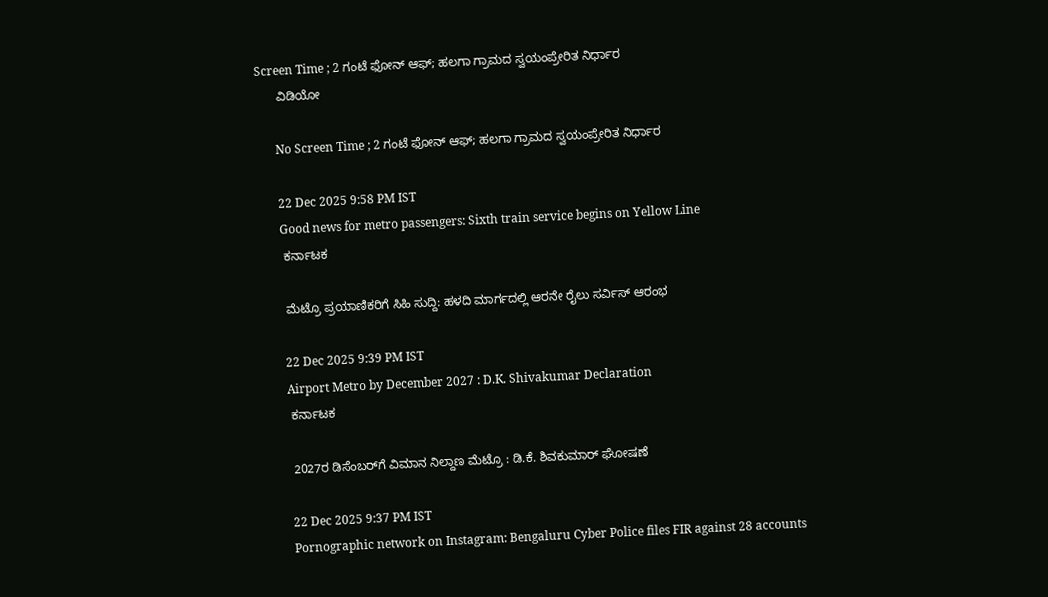Screen Time ; 2 ಗಂಟೆ ಫೋನ್ ಆಫ್; ಹಲಗಾ ಗ್ರಾಮದ ಸ್ವಯಂಪ್ರೇರಿತ ನಿರ್ಧಾರ
      ವಿಡಿಯೋ

      No Screen Time ; 2 ಗಂಟೆ ಫೋನ್ ಆಫ್; ಹಲಗಾ ಗ್ರಾಮದ ಸ್ವಯಂಪ್ರೇರಿತ ನಿರ್ಧಾರ

      22 Dec 2025 9:58 PM IST
      Good news for metro passengers: Sixth train service begins on Yellow Line
      ಕರ್ನಾಟಕ

      ಮೆಟ್ರೊ ಪ್ರಯಾಣಿಕರಿಗೆ ಸಿಹಿ ಸುದ್ದಿ: ಹಳದಿ ಮಾರ್ಗದಲ್ಲಿ ಆರನೇ ರೈಲು ಸರ್ವಿಸ್ ಆರಂಭ

      22 Dec 2025 9:39 PM IST
      Airport Metro by December 2027 : D.K. Shivakumar Declaration
      ಕರ್ನಾಟಕ

      2027ರ ಡಿಸೆಂಬರ್‌ಗೆ ವಿಮಾನ ನಿಲ್ದಾಣ ಮೆಟ್ರೊ : ಡಿ.ಕೆ. ಶಿವಕುಮಾರ್ ಘೋಷಣೆ

      22 Dec 2025 9:37 PM IST
      Pornographic network on Instagram: Bengaluru Cyber Police files FIR against 28 accounts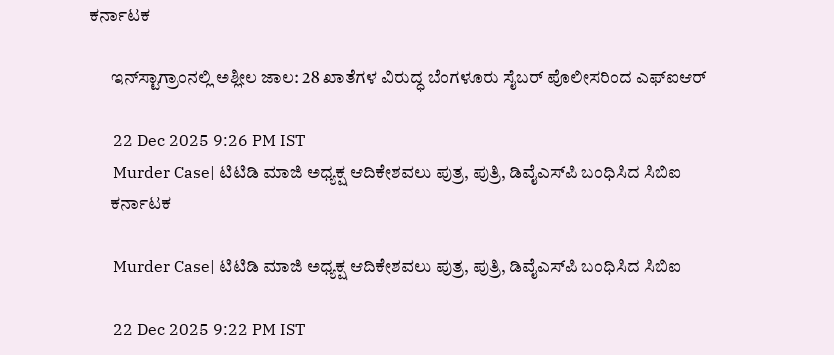ಕರ್ನಾಟಕ

      ಇನ್‌ಸ್ಟಾಗ್ರಾಂನಲ್ಲಿ ಅಶ್ಲೀಲ ಜಾಲ: 28 ಖಾತೆಗಳ ವಿರುದ್ಧ ಬೆಂಗಳೂರು ಸೈಬರ್ ಪೊಲೀಸರಿಂದ ಎಫ್‌ಐಆರ್

      22 Dec 2025 9:26 PM IST
      Murder Case| ಟಿಟಿಡಿ ಮಾಜಿ ಅಧ್ಯಕ್ಷ ಆದಿಕೇಶವಲು ಪುತ್ರ, ಪುತ್ರಿ, ಡಿವೈಎಸ್‌ಪಿ ಬಂಧಿಸಿದ ಸಿಬಿಐ
      ಕರ್ನಾಟಕ

      Murder Case| ಟಿಟಿಡಿ ಮಾಜಿ ಅಧ್ಯಕ್ಷ ಆದಿಕೇಶವಲು ಪುತ್ರ, ಪುತ್ರಿ, ಡಿವೈಎಸ್‌ಪಿ ಬಂಧಿಸಿದ ಸಿಬಿಐ

      22 Dec 2025 9:22 PM IST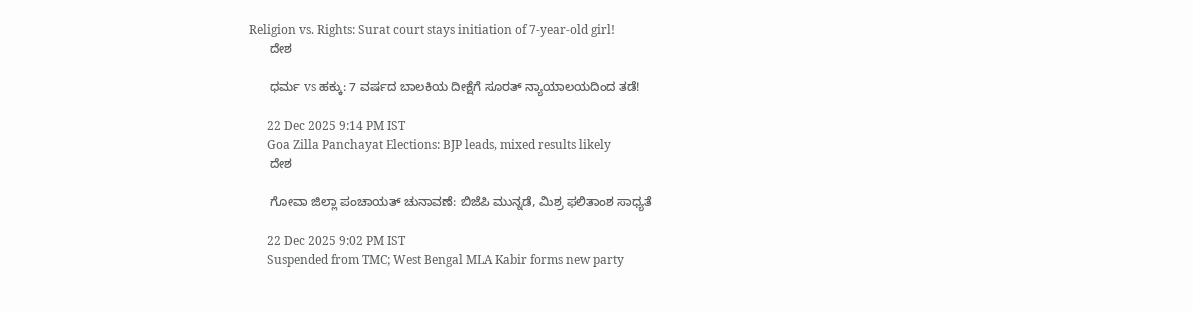Religion vs. Rights: Surat court stays initiation of 7-year-old girl!
      ದೇಶ

      ಧರ್ಮ vs ಹಕ್ಕು: 7 ವರ್ಷದ ಬಾಲಕಿಯ ದೀಕ್ಷೆಗೆ ಸೂರತ್ ನ್ಯಾಯಾಲಯದಿಂದ ತಡೆ!

      22 Dec 2025 9:14 PM IST
      Goa Zilla Panchayat Elections: BJP leads, mixed results likely
      ದೇಶ

      ಗೋವಾ ಜಿಲ್ಲಾ ಪಂಚಾಯತ್ ಚುನಾವಣೆ: ಬಿಜೆಪಿ ಮುನ್ನಡೆ, ಮಿಶ್ರ ಫಲಿತಾಂಶ ಸಾಧ್ಯತೆ

      22 Dec 2025 9:02 PM IST
      Suspended from TMC; West Bengal MLA Kabir forms new party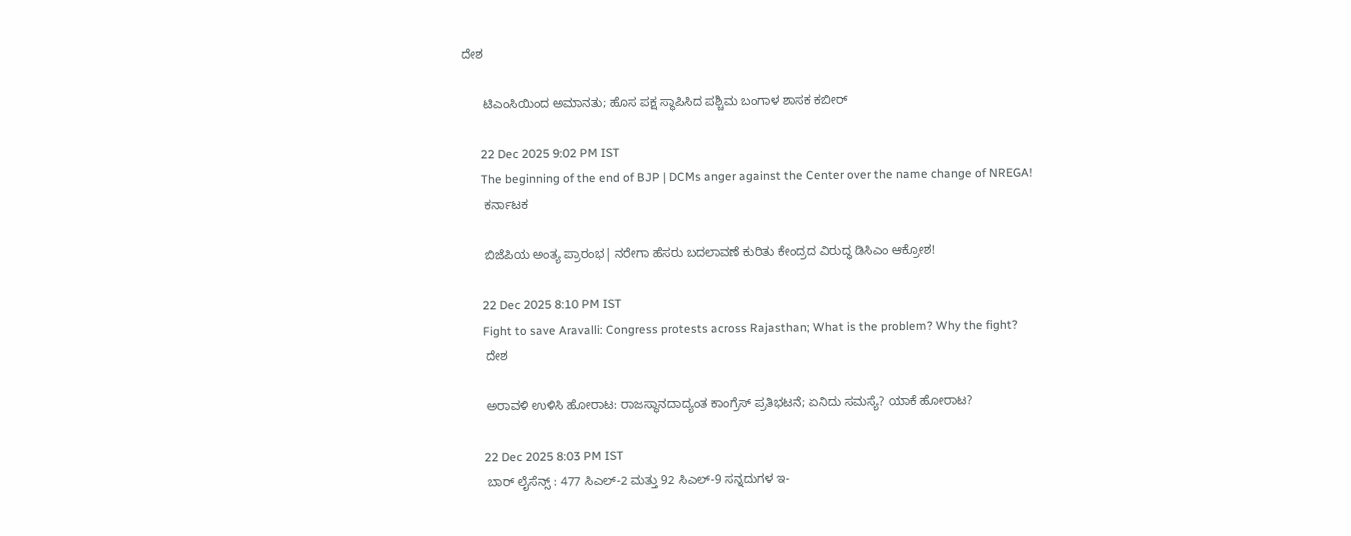ದೇಶ

      ಟಿಎಂಸಿಯಿಂದ ಅಮಾನತು; ಹೊಸ ಪಕ್ಷ ಸ್ಥಾಪಿಸಿದ ಪಶ್ಚಿಮ ಬಂಗಾಳ ಶಾಸಕ ಕಬೀರ್

      22 Dec 2025 9:02 PM IST
      The beginning of the end of BJP | DCMs anger against the Center over the name change of NREGA!
      ಕರ್ನಾಟಕ

      ಬಿಜೆಪಿಯ ಅಂತ್ಯ ಪ್ರಾರಂಭ| ನರೇಗಾ ಹೆಸರು ಬದಲಾವಣೆ ಕುರಿತು ಕೇಂದ್ರದ ವಿರುದ್ಧ ಡಿಸಿಎಂ ಆಕ್ರೋಶ!

      22 Dec 2025 8:10 PM IST
      Fight to save Aravalli: Congress protests across Rajasthan; What is the problem? Why the fight?
      ದೇಶ

      ಅರಾವಳಿ ಉಳಿಸಿ ಹೋರಾಟ: ರಾಜಸ್ಥಾನದಾದ್ಯಂತ ಕಾಂಗ್ರೆಸ್‌ ಪ್ರತಿಭಟನೆ; ಏನಿದು ಸಮಸ್ಯೆ? ಯಾಕೆ ಹೋರಾಟ?

      22 Dec 2025 8:03 PM IST
      ಬಾರ್ ಲೈಸೆನ್ಸ್ : 477 ಸಿಎಲ್-2 ಮತ್ತು 92 ಸಿಎಲ್-9 ಸನ್ನದುಗಳ ಇ-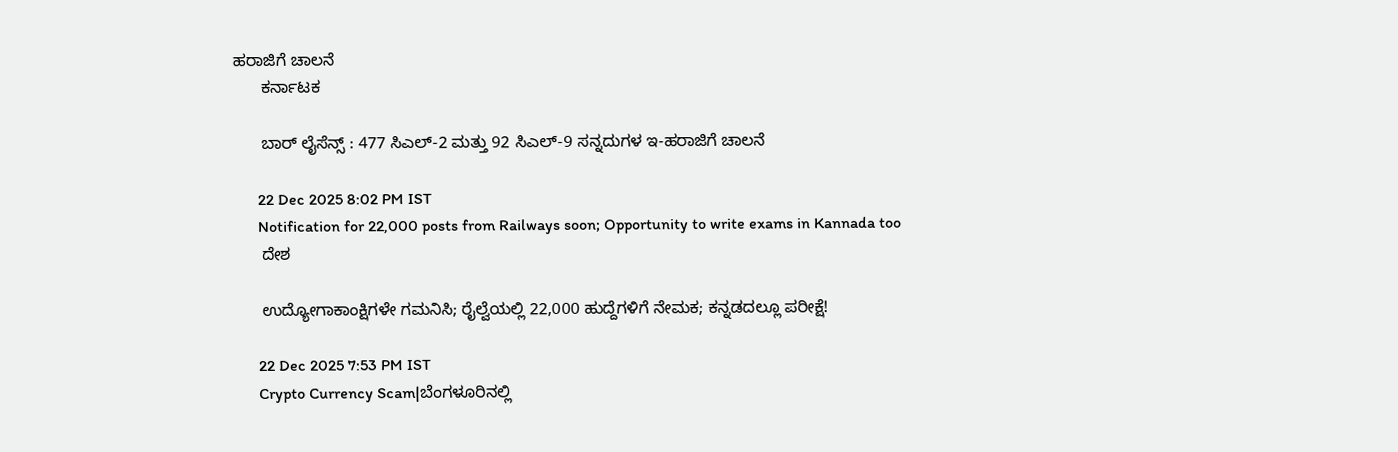ಹರಾಜಿಗೆ ಚಾಲನೆ
      ಕರ್ನಾಟಕ

      ಬಾರ್ ಲೈಸೆನ್ಸ್ : 477 ಸಿಎಲ್-2 ಮತ್ತು 92 ಸಿಎಲ್-9 ಸನ್ನದುಗಳ ಇ-ಹರಾಜಿಗೆ ಚಾಲನೆ

      22 Dec 2025 8:02 PM IST
      Notification for 22,000 posts from Railways soon; Opportunity to write exams in Kannada too
      ದೇಶ

      ಉದ್ಯೋಗಾಕಾಂಕ್ಷಿಗಳೇ ಗಮನಿಸಿ; ರೈಲ್ವೆಯಲ್ಲಿ 22,000 ಹುದ್ದೆಗಳಿಗೆ ನೇಮಕ; ಕನ್ನಡದಲ್ಲೂ ಪರೀಕ್ಷೆ!

      22 Dec 2025 7:53 PM IST
      Crypto Currency Scam|ಬೆಂಗಳೂರಿನಲ್ಲಿ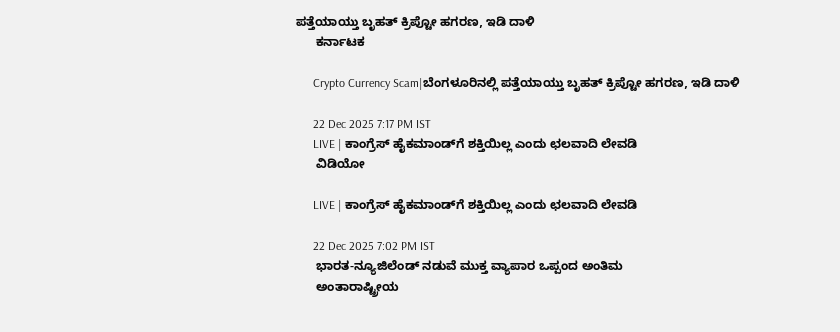ಪತ್ತೆಯಾಯ್ತು ಬೃಹತ್‌ ಕ್ರಿಪ್ಟೋ ಹಗರಣ, ಇಡಿ ದಾಳಿ
      ಕರ್ನಾಟಕ

      Crypto Currency Scam|ಬೆಂಗಳೂರಿನಲ್ಲಿ ಪತ್ತೆಯಾಯ್ತು ಬೃಹತ್‌ ಕ್ರಿಪ್ಟೋ ಹಗರಣ, ಇಡಿ ದಾಳಿ

      22 Dec 2025 7:17 PM IST
      LIVE | ಕಾಂಗ್ರೆಸ್ ಹೈಕಮಾಂಡ್‌ಗೆ ಶಕ್ತಿಯಿಲ್ಲ ಎಂದು ಛಲವಾದಿ ಲೇವಡಿ
      ವಿಡಿಯೋ

      LIVE | ಕಾಂಗ್ರೆಸ್ ಹೈಕಮಾಂಡ್‌ಗೆ ಶಕ್ತಿಯಿಲ್ಲ ಎಂದು ಛಲವಾದಿ ಲೇವಡಿ

      22 Dec 2025 7:02 PM IST
      ಭಾರತ-ನ್ಯೂಜಿಲೆಂಡ್ ನಡುವೆ ಮುಕ್ತ ವ್ಯಾಪಾರ ಒಪ್ಪಂದ ಅಂತಿಮ
      ಅಂತಾರಾಷ್ಟ್ರೀಯ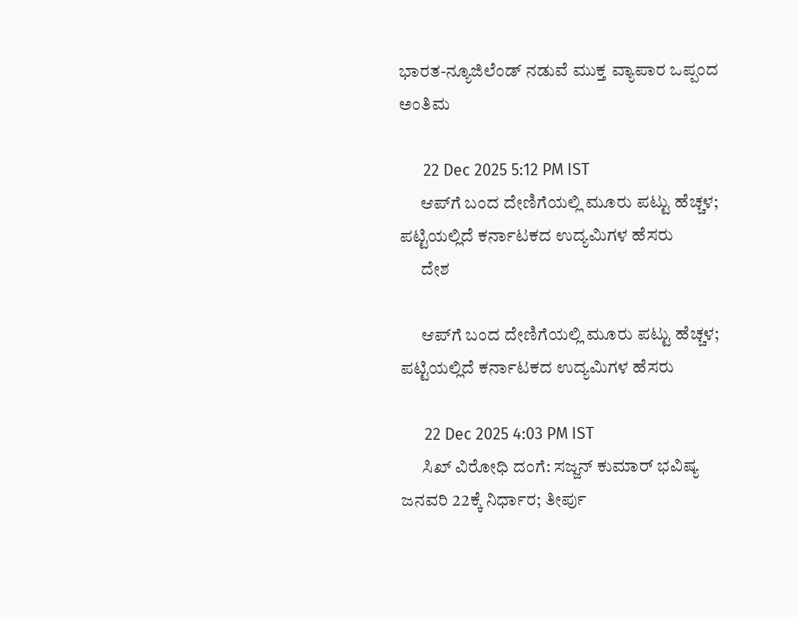ಭಾರತ-ನ್ಯೂಜಿಲೆಂಡ್ ನಡುವೆ ಮುಕ್ತ ವ್ಯಾಪಾರ ಒಪ್ಪಂದ ಅಂತಿಮ

      22 Dec 2025 5:12 PM IST
      ಆಪ್‌ಗೆ ಬಂದ ದೇಣಿಗೆಯಲ್ಲಿ ಮೂರು ಪಟ್ಟು ಹೆಚ್ಚಳ; ಪಟ್ಟಿಯಲ್ಲಿದೆ ಕರ್ನಾಟಕದ ಉದ್ಯಮಿಗಳ ಹೆಸರು
      ದೇಶ

      ಆಪ್‌ಗೆ ಬಂದ ದೇಣಿಗೆಯಲ್ಲಿ ಮೂರು ಪಟ್ಟು ಹೆಚ್ಚಳ; ಪಟ್ಟಿಯಲ್ಲಿದೆ ಕರ್ನಾಟಕದ ಉದ್ಯಮಿಗಳ ಹೆಸರು

      22 Dec 2025 4:03 PM IST
      ಸಿಖ್ ವಿರೋಧಿ ದಂಗೆ: ಸಜ್ಜನ್ ಕುಮಾರ್ ಭವಿಷ್ಯ ಜನವರಿ 22ಕ್ಕೆ ನಿರ್ಧಾರ; ತೀರ್ಪು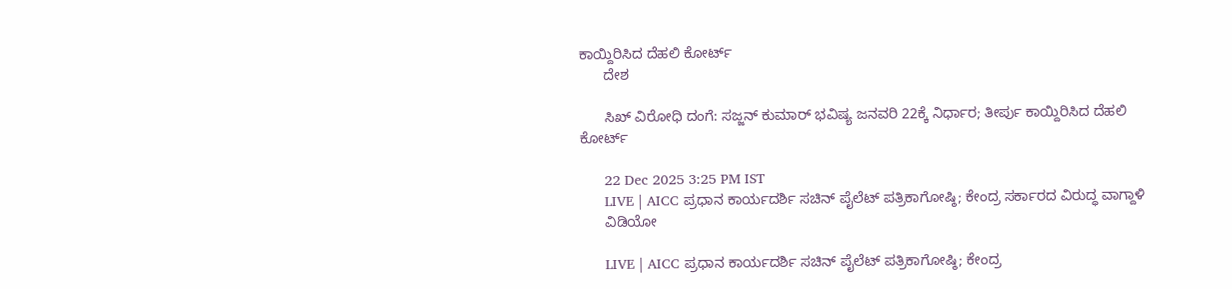ಕಾಯ್ದಿರಿಸಿದ ದೆಹಲಿ ಕೋರ್ಟ್
      ದೇಶ

      ಸಿಖ್ ವಿರೋಧಿ ದಂಗೆ: ಸಜ್ಜನ್ ಕುಮಾರ್ ಭವಿಷ್ಯ ಜನವರಿ 22ಕ್ಕೆ ನಿರ್ಧಾರ; ತೀರ್ಪು ಕಾಯ್ದಿರಿಸಿದ ದೆಹಲಿ ಕೋರ್ಟ್

      22 Dec 2025 3:25 PM IST
      LIVE | AICC ಪ್ರಧಾನ ಕಾರ್ಯದರ್ಶಿ ಸಚಿನ್ ಪೈಲೆಟ್ ಪತ್ರಿಕಾಗೋಷ್ಠಿ; ಕೇಂದ್ರ ಸರ್ಕಾರದ ವಿರುದ್ಧ ವಾಗ್ದಾಳಿ
      ವಿಡಿಯೋ

      LIVE | AICC ಪ್ರಧಾನ ಕಾರ್ಯದರ್ಶಿ ಸಚಿನ್ ಪೈಲೆಟ್ ಪತ್ರಿಕಾಗೋಷ್ಠಿ; ಕೇಂದ್ರ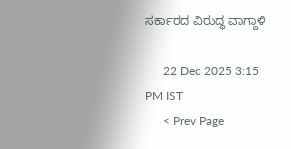ಸರ್ಕಾರದ ವಿರುದ್ಧ ವಾಗ್ದಾಳಿ

      22 Dec 2025 3:15 PM IST
      < Prev Page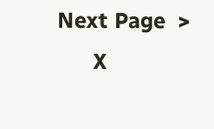Next Page  >
      X